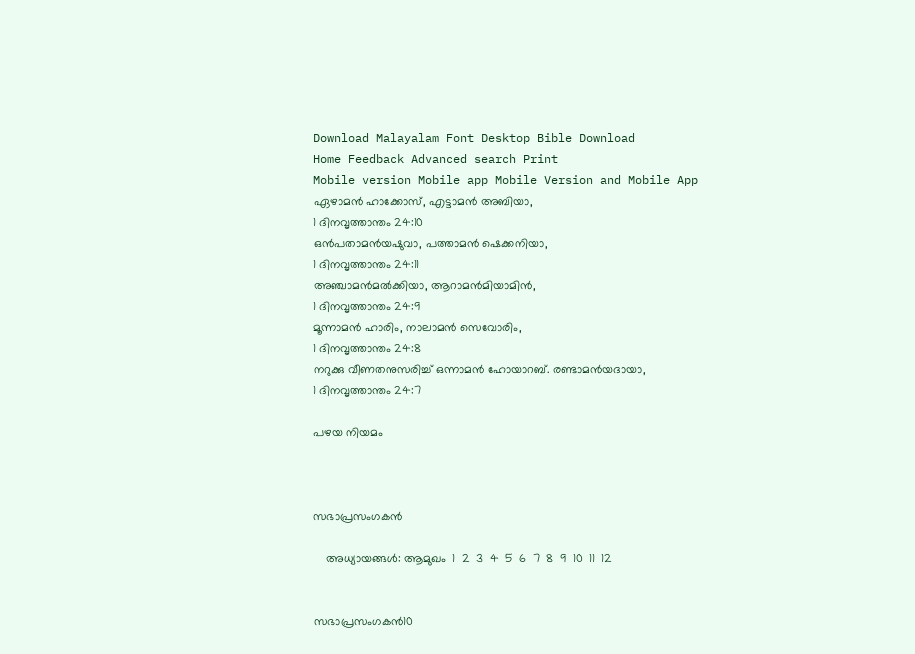Download Malayalam Font Desktop Bible Download
Home Feedback Advanced search Print
Mobile version Mobile app Mobile Version and Mobile App
ഏഴാമന്‍ ഹാക്കോസ്, എട്ടാമന്‍ അബിയാ,
1 ദിനവൃത്താന്തം 24:10
ഒന്‍പതാമന്‍യഷുവാ, പത്താമന്‍ ഷെക്കനിയാ,
1 ദിനവൃത്താന്തം 24:11
അഞ്ചാമന്‍മല്‍ക്കിയാ, ആറാമന്‍മിയാമിന്‍,
1 ദിനവൃത്താന്തം 24:9
മൂന്നാമന്‍ ഹാരിം, നാലാമന്‍ സെവോരിം,
1 ദിനവൃത്താന്തം 24:8
നറുക്കു വീണതനുസരിച്ച് ഒന്നാമന്‍ ഹോയാറബ്. രണ്ടാമന്‍യദായാ,
1 ദിനവൃത്താന്തം 24:7

പഴയ നിയമം



സഭാപ്രസംഗകന്‍

    അധ്യായങ്ങള്‍: ആമുഖം  1  2  3  4  5  6  7  8  9  10  11  12


സഭാപ്രസംഗകന്‍10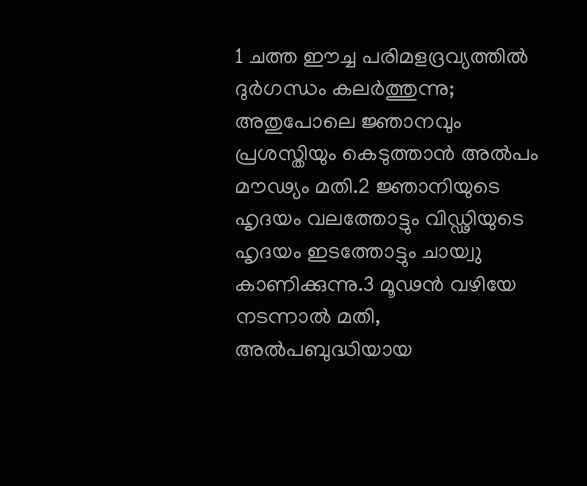1 ചത്ത ഈച്ച പരിമളദ്രവ്യത്തില്‍ ദുര്‍ഗന്ധം കലര്‍ത്തുന്നു; അതുപോലെ ജ്ഞാനവും പ്രശസ്തിയും കെടുത്താന്‍ അല്‍പം മൗഢ്യം മതി.2 ജ്ഞാനിയുടെ ഹൃദയം വലത്തോട്ടും വിഡ്ഢിയുടെ ഹൃദയം ഇടത്തോട്ടും ചായ്വു കാണിക്കുന്നു.3 മൂഢന്‍ വഴിയേ നടന്നാല്‍ മതി, അല്‍പബുദ്ധിയായ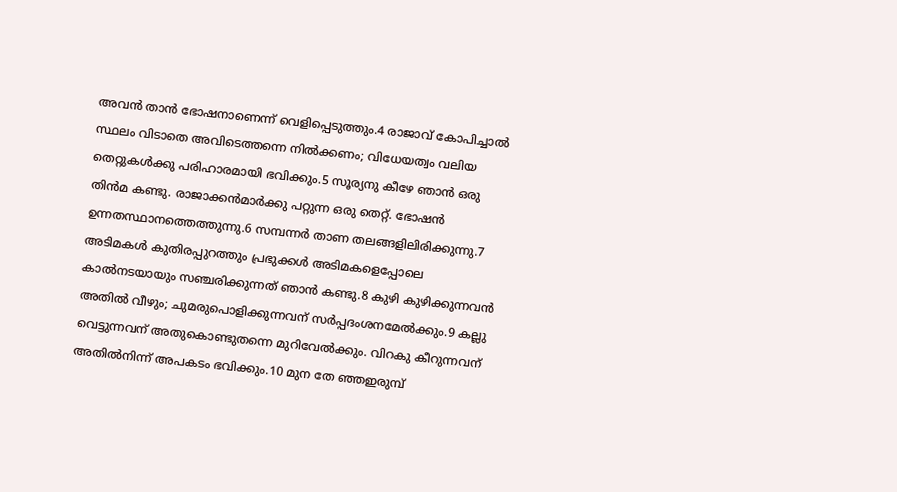അവന്‍ താന്‍ ഭോഷനാണെന്ന് വെളിപ്പെടുത്തും.4 രാജാവ് കോപിച്ചാല്‍ സ്ഥലം വിടാതെ അവിടെത്തന്നെ നില്‍ക്കണം; വിധേയത്വം വലിയ തെറ്റുകള്‍ക്കു പരിഹാരമായി ഭവിക്കും.5 സൂര്യനു കീഴേ ഞാന്‍ ഒരു തിന്‍മ കണ്ടു. രാജാക്കന്‍മാര്‍ക്കു പറ്റുന്ന ഒരു തെറ്റ്. ഭോഷന്‍ ഉന്നതസ്ഥാനത്തെത്തുന്നു.6 സമ്പന്നര്‍ താണ തലങ്ങളിലിരിക്കുന്നു.7 അടിമകള്‍ കുതിരപ്പുറത്തും പ്രഭുക്കള്‍ അടിമകളെപ്പോലെ കാല്‍നടയായും സഞ്ചരിക്കുന്നത് ഞാന്‍ കണ്ടു.8 കുഴി കുഴിക്കുന്നവന്‍ അതില്‍ വീഴും; ചുമരുപൊളിക്കുന്നവന് സര്‍പ്പദംശനമേല്‍ക്കും.9 കല്ലു വെട്ടുന്നവന് അതുകൊണ്ടുതന്നെ മുറിവേല്‍ക്കും. വിറകു കീറുന്നവന് അതില്‍നിന്ന് അപകടം ഭവിക്കും.10 മുന തേ ഞ്ഞഇരുമ്പ്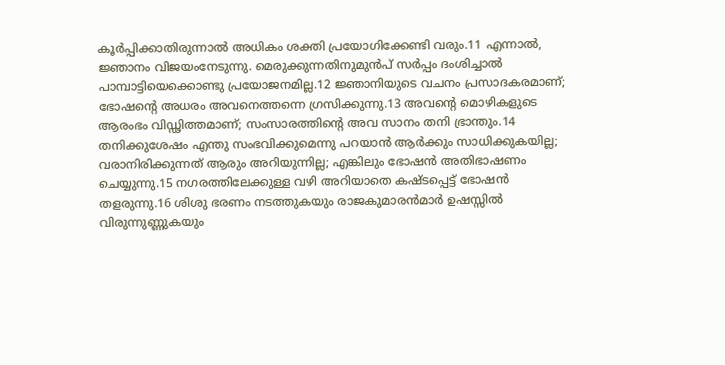കൂര്‍പ്പിക്കാതിരുന്നാല്‍ അധികം ശക്തി പ്രയോഗിക്കേണ്ടി വരും.11 എന്നാല്‍, ജ്ഞാനം വിജയംനേടുന്നു. മെരുക്കുന്നതിനുമുന്‍പ് സര്‍പ്പം ദംശിച്ചാല്‍ പാമ്പാട്ടിയെക്കൊണ്ടു പ്രയോജനമില്ല.12 ജ്ഞാനിയുടെ വചനം പ്രസാദകരമാണ്; ഭോഷന്‍റെ അധരം അവനെത്തന്നെ ഗ്രസിക്കുന്നു.13 അവന്‍റെ മൊഴികളുടെ ആരംഭം വിഡ്ഢിത്തമാണ്; സംസാരത്തിന്‍റെ അവ സാനം തനി ഭ്രാന്തും.14 തനിക്കുശേഷം എന്തു സംഭവിക്കുമെന്നു പറയാന്‍ ആര്‍ക്കും സാധിക്കുകയില്ല; വരാനിരിക്കുന്നത് ആരും അറിയുന്നില്ല; എങ്കിലും ഭോഷന്‍ അതിഭാഷണം ചെയ്യുന്നു.15 നഗരത്തിലേക്കുള്ള വഴി അറിയാതെ കഷ്ടപ്പെട്ട് ഭോഷന്‍ തളരുന്നു.16 ശിശു ഭരണം നടത്തുകയും രാജകുമാരന്‍മാര്‍ ഉഷസ്സില്‍ വിരുന്നുണ്ണുകയും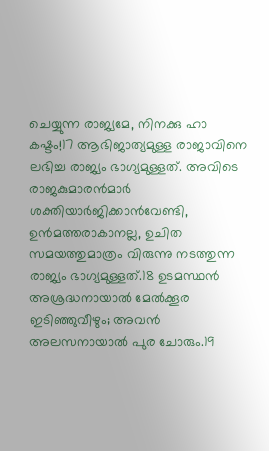ചെയ്യുന്ന രാജ്യമേ, നിനക്കു ഹാ കഷ്ടം!17 ആഭിജാത്യമുള്ള രാജാവിനെ ലഭിച്ച രാജ്യം ഭാഗ്യമുള്ളത്. അവിടെ രാജകുമാരന്‍മാര്‍ ശക്തിയാര്‍ജിക്കാന്‍വേണ്ടി, ഉന്‍മത്തരാകാനല്ല, ഉചിത സമയത്തുമാത്രം വിരുന്നു നടത്തുന്ന രാജ്യം ഭാഗ്യമുള്ളത്.18 ഉടമസ്ഥന്‍ അശ്രദ്ധനായാല്‍ മേല്‍ക്കൂര ഇടിഞ്ഞുവീഴും; അവന്‍ അലസനായാല്‍ പുര ചോരും.19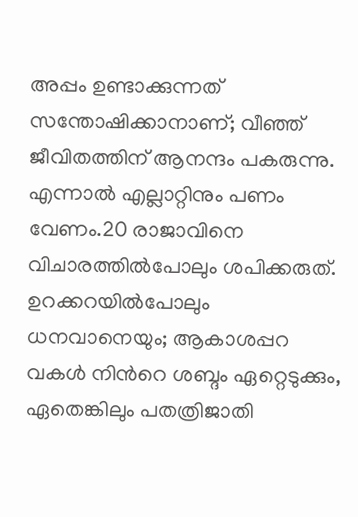അപ്പം ഉണ്ടാക്കുന്നത് സന്തോഷിക്കാനാണ്; വീഞ്ഞ് ജീവിതത്തിന് ആനന്ദം പകരുന്നു. എന്നാല്‍ എല്ലാറ്റിനും പണം വേണം.20 രാജാവിനെ വിചാരത്തില്‍പോലും ശപിക്കരുത്. ഉറക്കറയില്‍പോലും ധനവാനെയും; ആകാശപ്പറ വകള്‍ നിന്‍റെ ശബ്ദം ഏറ്റെടുക്കും, ഏതെങ്കിലും പതത്രിജാതി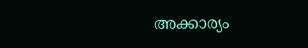അക്കാര്യം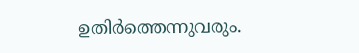ഉതിര്‍ത്തെന്നുവരും.